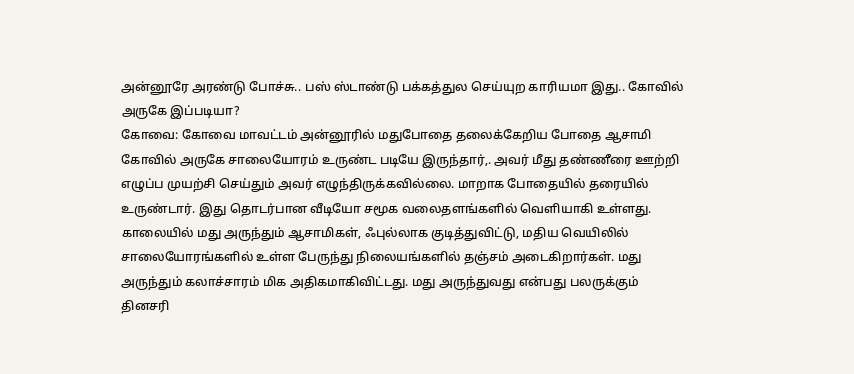அன்னூரே அரண்டு போச்சு.. பஸ் ஸ்டாண்டு பக்கத்துல செய்யுற காரியமா இது.. கோவில் அருகே இப்படியா?
கோவை: கோவை மாவட்டம் அன்னூரில் மதுபோதை தலைக்கேறிய போதை ஆசாமி கோவில் அருகே சாலையோரம் உருண்ட படியே இருந்தார்,. அவர் மீது தண்ணீரை ஊற்றி எழுப்ப முயற்சி செய்தும் அவர் எழுந்திருக்கவில்லை. மாறாக போதையில் தரையில் உருண்டார். இது தொடர்பான வீடியோ சமூக வலைதளங்களில் வெளியாகி உள்ளது.
காலையில் மது அருந்தும் ஆசாமிகள், ஃபுல்லாக குடித்துவிட்டு, மதிய வெயிலில் சாலையோரங்களில் உள்ள பேருந்து நிலையங்களில் தஞ்சம் அடைகிறார்கள். மது அருந்தும் கலாச்சாரம் மிக அதிகமாகிவிட்டது. மது அருந்துவது என்பது பலருக்கும் தினசரி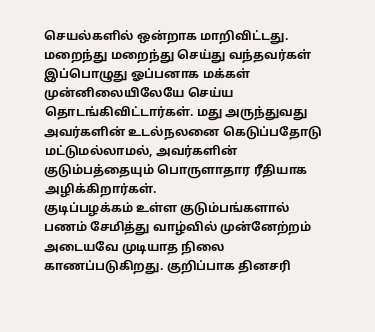செயல்களில் ஒன்றாக மாறிவிட்டது. மறைந்து மறைந்து செய்து வந்தவர்கள் இப்பொழுது ஓப்பனாக மக்கள் முன்னிலையிலேயே செய்ய தொடங்கிவிட்டார்கள். மது அருந்துவது அவர்களின் உடல்நலனை கெடுப்பதோடு மட்டுமல்லாமல், அவர்களின் குடும்பத்தையும் பொருளாதார ரீதியாக அழிக்கிறார்கள்.
குடிப்பழக்கம் உள்ள குடும்பங்களால் பணம் சேமித்து வாழ்வில் முன்னேற்றம் அடையவே முடியாத நிலை காணப்படுகிறது. குறிப்பாக தினசரி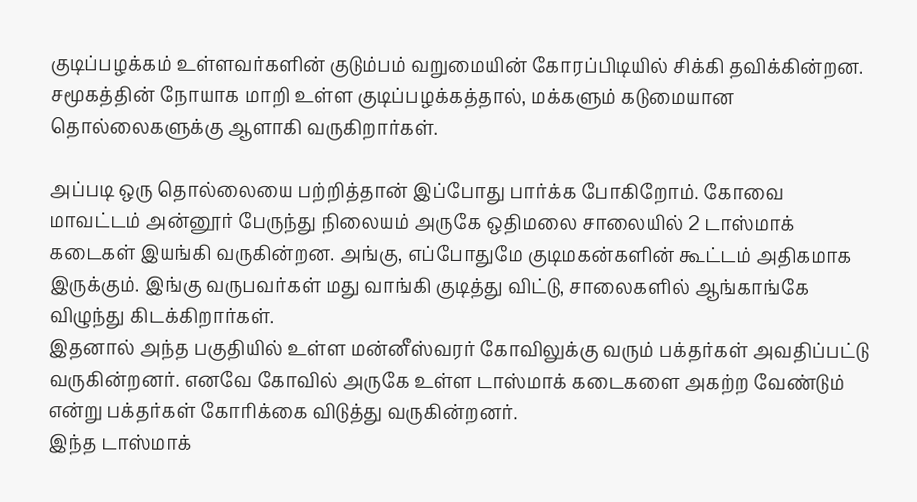குடிப்பழக்கம் உள்ளவர்களின் குடும்பம் வறுமையின் கோரப்பிடியில் சிக்கி தவிக்கின்றன. சமூகத்தின் நோயாக மாறி உள்ள குடிப்பழக்கத்தால், மக்களும் கடுமையான தொல்லைகளுக்கு ஆளாகி வருகிறார்கள்.

அப்படி ஒரு தொல்லையை பற்றித்தான் இப்போது பார்க்க போகிறோம். கோவை மாவட்டம் அன்னூர் பேருந்து நிலையம் அருகே ஒதிமலை சாலையில் 2 டாஸ்மாக் கடைகள் இயங்கி வருகின்றன. அங்கு, எப்போதுமே குடிமகன்களின் கூட்டம் அதிகமாக இருக்கும். இங்கு வருபவர்கள் மது வாங்கி குடித்து விட்டு, சாலைகளில் ஆங்காங்கே விழுந்து கிடக்கிறார்கள்.
இதனால் அந்த பகுதியில் உள்ள மன்னீஸ்வரர் கோவிலுக்கு வரும் பக்தர்கள் அவதிப்பட்டு வருகின்றனர். எனவே கோவில் அருகே உள்ள டாஸ்மாக் கடைகளை அகற்ற வேண்டும் என்று பக்தர்கள் கோரிக்கை விடுத்து வருகின்றனர்.
இந்த டாஸ்மாக்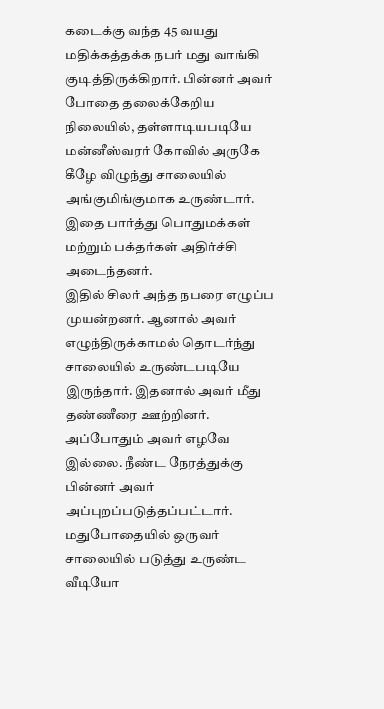கடைக்கு வந்த 45 வயது மதிக்கத்தக்க நபர் மது வாங்கி குடித்திருக்கிறார். பின்னர் அவர் போதை தலைக்கேறிய நிலையில், தள்ளாடியபடியே மன்னீஸ்வரர் கோவில் அருகே கீழே விழுந்து சாலையில் அங்குமிங்குமாக உருண்டார். இதை பார்த்து பொதுமக்கள் மற்றும் பக்தர்கள் அதிர்ச்சி அடைந்தனர்.
இதில் சிலர் அந்த நபரை எழுப்ப முயன்றனர். ஆனால் அவர் எழுந்திருக்காமல் தொடர்ந்து சாலையில் உருண்டபடியே இருந்தார். இதனால் அவர் மீது தண்ணீரை ஊற்றினர். அப்போதும் அவர் எழவே இல்லை. நீண்ட நேரத்துக்கு பின்னர் அவர் அப்புறப்படுத்தப்பட்டார். மதுபோதையில் ஒருவர் சாலையில் படுத்து உருண்ட வீடியோ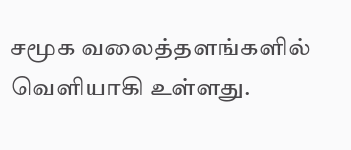சமூக வலைத்தளங்களில் வெளியாகி உள்ளது.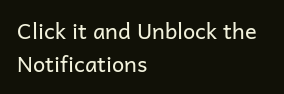Click it and Unblock the Notifications